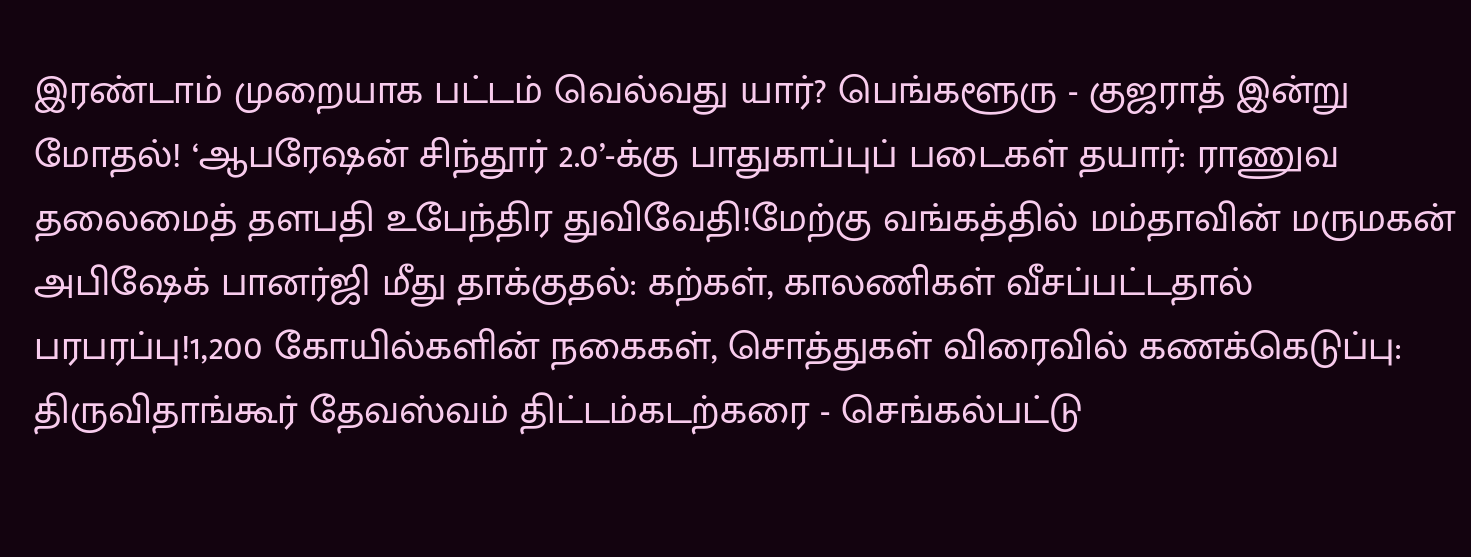இரண்டாம் முறையாக பட்டம் வெல்வது யார்? பெங்களூரு - குஜராத் இன்று மோதல்! ‘ஆபரேஷன் சிந்தூர் 2.0’-க்கு பாதுகாப்புப் படைகள் தயார்: ராணுவ தலைமைத் தளபதி உபேந்திர துவிவேதி!மேற்கு வங்கத்தில் மம்தாவின் மருமகன் அபிஷேக் பானர்ஜி மீது தாக்குதல்: கற்கள், காலணிகள் வீசப்பட்டதால் பரபரப்பு!1,200 கோயில்களின் நகைகள், சொத்துகள் விரைவில் கணக்கெடுப்பு: திருவிதாங்கூர் தேவஸ்வம் திட்டம்கடற்கரை - செங்கல்பட்டு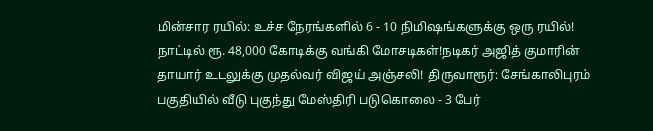மின்சார ரயில்: உச்ச நேரங்களில் 6 - 10 நிமிஷங்களுக்கு ஒரு ரயில்! நாட்டில் ரூ. 48,000 கோடிக்கு வங்கி மோசடிகள்!நடிகர் அஜித் குமாரின் தாயார் உடலுக்கு முதல்வர் விஜய் அஞ்சலி! திருவாரூர்: சேங்காலிபுரம் பகுதியில் வீடு புகுந்து மேஸ்திரி படுகொலை - 3 பேர்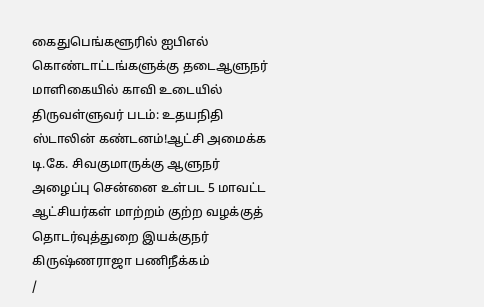கைதுபெங்களூரில் ஐபிஎல் கொண்டாட்டங்களுக்கு தடைஆளுநர் மாளிகையில் காவி உடையில் திருவள்ளுவர் படம்: உதயநிதி ஸ்டாலின் கண்டனம்!ஆட்சி அமைக்க டி.கே. சிவகுமாருக்கு ஆளுநர் அழைப்பு சென்னை உள்பட 5 மாவட்ட ஆட்சியர்கள் மாற்றம் குற்ற வழக்குத் தொடர்வுத்துறை இயக்குநர் கிருஷ்ணராஜா பணிநீக்கம்
/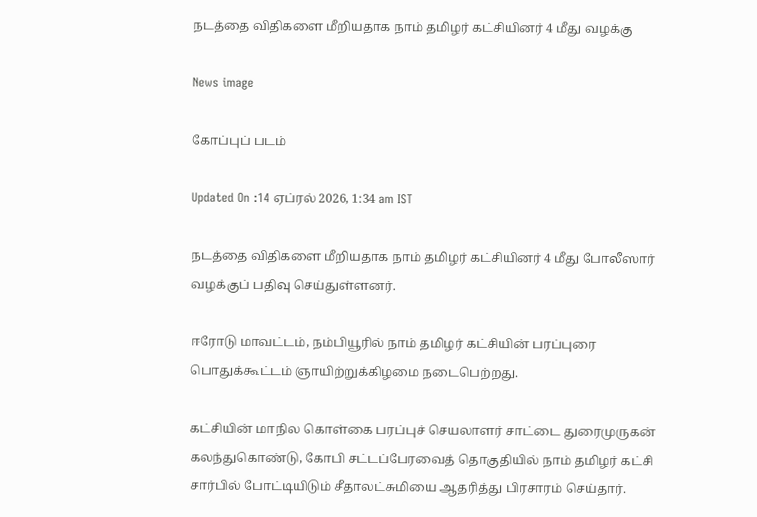நடத்தை விதிகளை மீறியதாக நாம் தமிழர் கட்சியினர் 4 மீது வழக்கு

News image

கோப்புப் படம்

Updated On :14 ஏப்ரல் 2026, 1:34 am IST

நடத்தை விதிகளை மீறியதாக நாம் தமிழர் கட்சியினர் 4 மீது போலீஸார் வழக்குப் பதிவு செய்துள்ளனர்.

ஈரோடு மாவட்டம், நம்பியூரில் நாம் தமிழர் கட்சியின் பரப்புரை பொதுக்கூட்டம் ஞாயிற்றுக்கிழமை நடைபெற்றது.

கட்சியின் மாநில கொள்கை பரப்புச் செயலாளர் சாட்டை துரைமுருகன் கலந்துகொண்டு, கோபி சட்டப்பேரவைத் தொகுதியில் நாம் தமிழர் கட்சி சார்பில் போட்டியிடும் சீதாலட்சுமியை ஆதரித்து பிரசாரம் செய்தார்.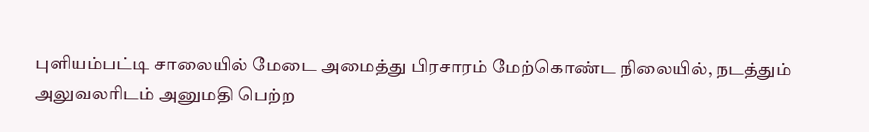புளியம்பட்டி சாலையில் மேடை அமைத்து பிரசாரம் மேற்கொண்ட நிலையில், நடத்தும் அலுவலரிடம் அனுமதி பெற்ற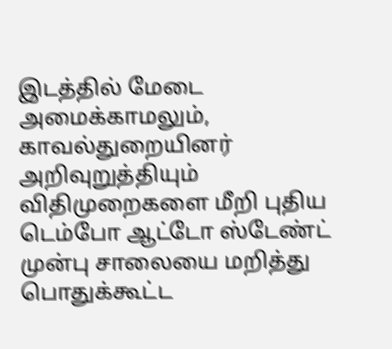இடத்தில் மேடை அமைக்காமலும், காவல்துறையினர் அறிவுறுத்தியும் விதிமுறைகளை மீறி புதிய டெம்போ ஆட்டோ ஸ்டேண்ட் முன்பு சாலையை மறித்து பொதுக்கூட்ட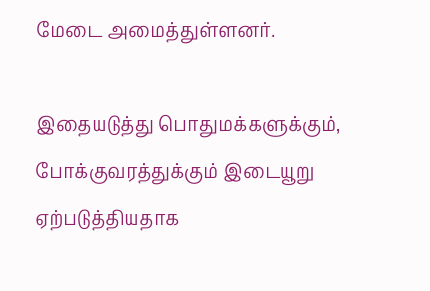மேடை அமைத்துள்ளனர்.

இதையடுத்து பொதுமக்களுக்கும், போக்குவரத்துக்கும் இடையூறு ஏற்படுத்தியதாக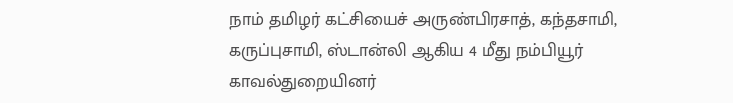நாம் தமிழர் கட்சியைச் அருண்பிரசாத், கந்தசாமி, கருப்புசாமி, ஸ்டான்லி ஆகிய 4 மீது நம்பியூர் காவல்துறையினர்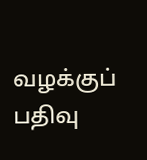வழக்குப் பதிவு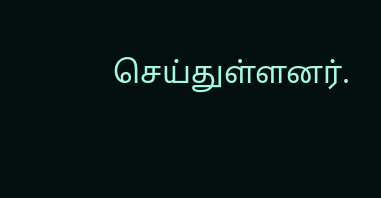செய்துள்ளனர்.